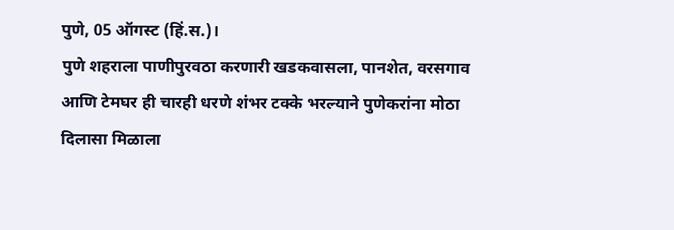पुणे, 05 ऑगस्ट (हिं.स.)।
पुणे शहराला पाणीपुरवठा करणारी खडकवासला, पानशेत, वरसगाव आणि टेमघर ही चारही धरणे शंभर टक्के भरल्याने पुणेकरांना मोठा दिलासा मिळाला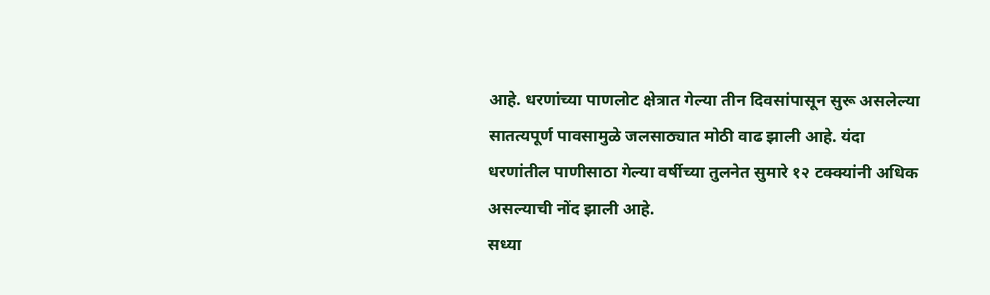आहे. धरणांच्या पाणलोट क्षेत्रात गेल्या तीन दिवसांपासून सुरू असलेल्या सातत्यपूर्ण पावसामुळे जलसाठ्यात मोठी वाढ झाली आहे. यंदा धरणांतील पाणीसाठा गेल्या वर्षीच्या तुलनेत सुमारे १२ टक्क्यांनी अधिक असल्याची नोंद झाली आहे.
सध्या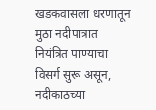खडकवासला धरणातून मुठा नदीपात्रात नियंत्रित पाण्याचा विसर्ग सुरू असून, नदीकाठच्या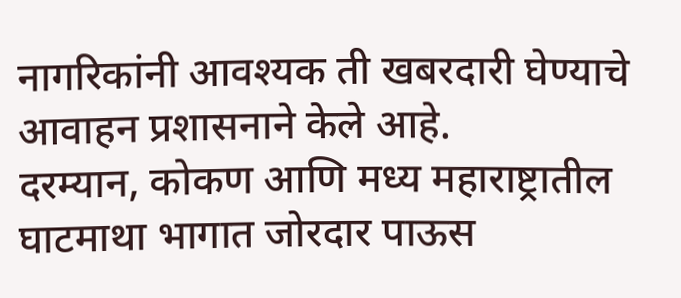नागरिकांनी आवश्यक ती खबरदारी घेण्याचे आवाहन प्रशासनाने केले आहे.
दरम्यान, कोकण आणि मध्य महाराष्ट्रातील घाटमाथा भागात जोरदार पाऊस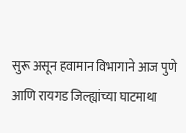सुरू असून हवामान विभागाने आज पुणे आणि रायगड जिल्ह्यांच्या घाटमाथा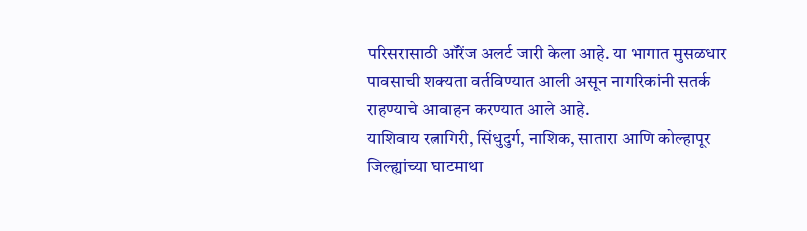परिसरासाठी ऑरेंज अलर्ट जारी केला आहे. या भागात मुसळधार पावसाची शक्यता वर्तविण्यात आली असून नागरिकांनी सतर्क राहण्याचे आवाहन करण्यात आले आहे.
याशिवाय रत्नागिरी, सिंधुदुर्ग, नाशिक, सातारा आणि कोल्हापूर जिल्ह्यांच्या घाटमाथा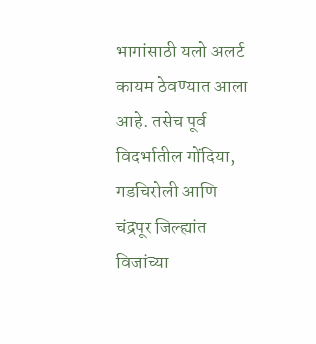भागांसाठी यलो अलर्ट कायम ठेवण्यात आला आहे. तसेच पूर्व विदर्भातील गोंदिया, गडचिरोली आणि चंद्रपूर जिल्ह्यांत विजांच्या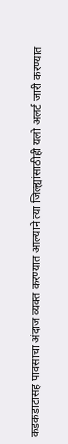कडकडाटासह पावसाचा अंदाज व्यक्त करण्यात आल्याने त्या जिल्ह्यांसाठीही यलो अलर्ट जारी करण्यात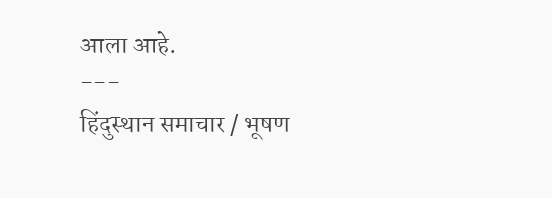आला आहे.
---
हिंदुस्थान समाचार / भूषण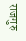राजगुरु